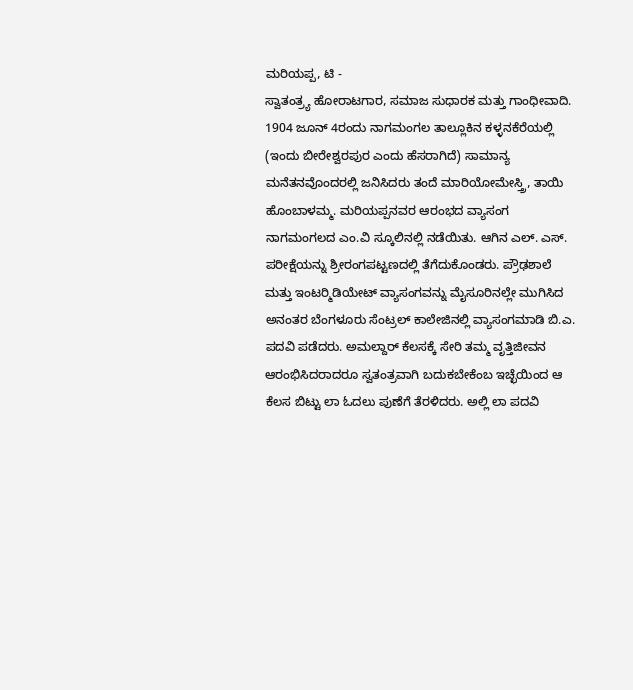ಮರಿಯಪ್ಪ, ಟಿ -
ಸ್ವಾತಂತ್ರ್ಯ ಹೋರಾಟಗಾರ, ಸಮಾಜ ಸುಧಾರಕ ಮತ್ತು ಗಾಂಧೀವಾದಿ. 1904 ಜೂನ್ 4ರಂದು ನಾಗಮಂಗಲ ತಾಲ್ಲೂಕಿನ ಕಳ್ಳನಕೆರೆಯಲ್ಲಿ (ಇಂದು ಬೀರೇಶ್ವರಪುರ ಎಂದು ಹೆಸರಾಗಿದೆ) ಸಾಮಾನ್ಯ ಮನೆತನವೊಂದರಲ್ಲಿ ಜನಿಸಿದರು ತಂದೆ ಮಾರಿಯೋಮೇಸ್ತ್ರಿ, ತಾಯಿ ಹೊಂಬಾಳಮ್ಮ. ಮರಿಯಪ್ಪನವರ ಆರಂಭದ ವ್ಯಾಸಂಗ ನಾಗಮಂಗಲದ ಎಂ.ವಿ ಸ್ಕೂಲಿನಲ್ಲಿ ನಡೆಯಿತು. ಆಗಿನ ಎಲ್. ಎಸ್. ಪರೀಕ್ಷೆಯನ್ನು ಶ್ರೀರಂಗಪಟ್ಟಣದಲ್ಲಿ ತೆಗೆದುಕೊಂಡರು. ಪ್ರೌಢಶಾಲೆ ಮತ್ತು ಇಂಟರ್‍ಮಿಡಿಯೇಟ್ ವ್ಯಾಸಂಗವನ್ನು ಮೈಸೂರಿನಲ್ಲೇ ಮುಗಿಸಿದ ಅನಂತರ ಬೆಂಗಳೂರು ಸೆಂಟ್ರಲ್ ಕಾಲೇಜಿನಲ್ಲಿ ವ್ಯಾಸಂಗಮಾಡಿ ಬಿ.ಎ. ಪದವಿ ಪಡೆದರು. ಅಮಲ್ದಾರ್ ಕೆಲಸಕ್ಕೆ ಸೇರಿ ತಮ್ಮ ವೃತ್ತಿಜೀವನ ಆರಂಭಿಸಿದರಾದರೂ ಸ್ವತಂತ್ರವಾಗಿ ಬದುಕಬೇಕೆಂಬ ಇಚ್ಛೆಯಿಂದ ಆ ಕೆಲಸ ಬಿಟ್ಟು ಲಾ ಓದಲು ಪುಣೆಗೆ ತೆರಳಿದರು. ಅಲ್ಲಿ ಲಾ ಪದವಿ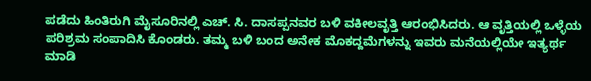ಪಡೆದು ಹಿಂತಿರುಗಿ ಮೈಸೂರಿನಲ್ಲಿ ಎಚ್. ಸಿ. ದಾಸಪ್ಪನವರ ಬಳಿ ವಕೀಲವೃತ್ತಿ ಆರಂಭಿಸಿದರು. ಆ ವೃತ್ತಿಯಲ್ಲಿ ಒಳ್ಳೆಯ ಪರಿಶ್ರಮ ಸಂಪಾದಿಸಿ ಕೊಂಡರು. ತಮ್ಮ ಬಳಿ ಬಂದ ಅನೇಕ ಮೊಕದ್ದಮೆಗಳನ್ನು ಇವರು ಮನೆಯಲ್ಲಿಯೇ ಇತ್ಯರ್ಥ ಮಾಡಿ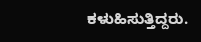ಕಳುಹಿಸುತ್ತಿದ್ದರು.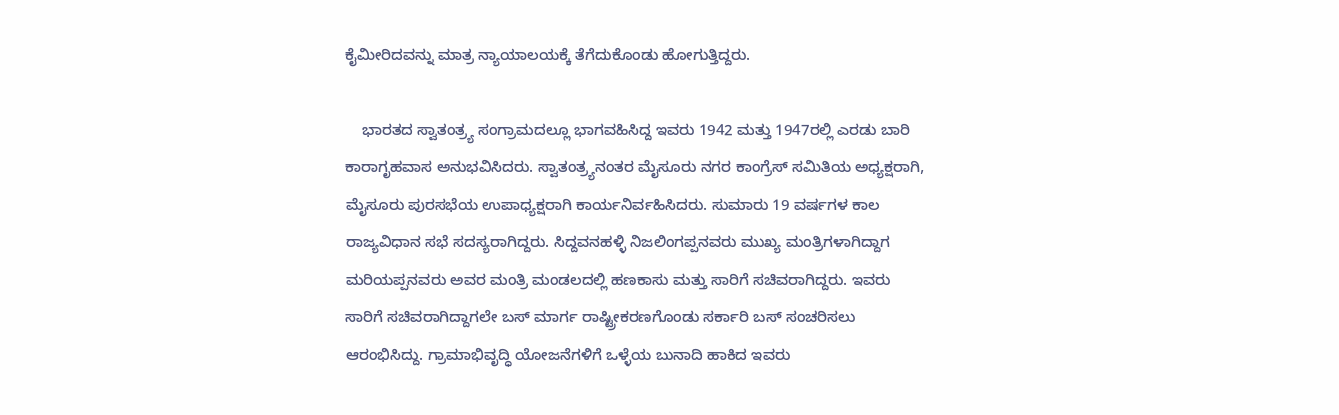ಕೈಮೀರಿದವನ್ನು ಮಾತ್ರ ನ್ಯಾಯಾಲಯಕ್ಕೆ ತೆಗೆದುಕೊಂಡು ಹೋಗುತ್ತಿದ್ದರು.

    ಭಾರತದ ಸ್ವಾತಂತ್ರ್ಯ ಸಂಗ್ರಾಮದಲ್ಲೂ ಭಾಗವಹಿಸಿದ್ದ ಇವರು 1942 ಮತ್ತು 1947ರಲ್ಲಿ ಎರಡು ಬಾರಿ ಕಾರಾಗೃಹವಾಸ ಅನುಭವಿಸಿದರು. ಸ್ವಾತಂತ್ರ್ಯನಂತರ ಮೈಸೂರು ನಗರ ಕಾಂಗ್ರೆಸ್ ಸಮಿತಿಯ ಅಧ್ಯಕ್ಷರಾಗಿ, ಮೈಸೂರು ಪುರಸಭೆಯ ಉಪಾಧ್ಯಕ್ಷರಾಗಿ ಕಾರ್ಯನಿರ್ವಹಿಸಿದರು. ಸುಮಾರು 19 ವರ್ಷಗಳ ಕಾಲ ರಾಜ್ಯವಿಧಾನ ಸಭೆ ಸದಸ್ಯರಾಗಿದ್ದರು. ಸಿದ್ದವನಹಳ್ಳಿ ನಿಜಲಿಂಗಪ್ಪನವರು ಮುಖ್ಯ ಮಂತ್ರಿಗಳಾಗಿದ್ದಾಗ ಮರಿಯಪ್ಪನವರು ಅವರ ಮಂತ್ರಿ ಮಂಡಲದಲ್ಲಿ ಹಣಕಾಸು ಮತ್ತು ಸಾರಿಗೆ ಸಚಿವರಾಗಿದ್ದರು. ಇವರು ಸಾರಿಗೆ ಸಚಿವರಾಗಿದ್ದಾಗಲೇ ಬಸ್ ಮಾರ್ಗ ರಾಷ್ಟ್ರೀಕರಣಗೊಂಡು ಸರ್ಕಾರಿ ಬಸ್ ಸಂಚರಿಸಲು ಆರಂಭಿಸಿದ್ದು. ಗ್ರಾಮಾಭಿವೃದ್ಧಿ ಯೋಜನೆಗಳಿಗೆ ಒಳ್ಳೆಯ ಬುನಾದಿ ಹಾಕಿದ ಇವರು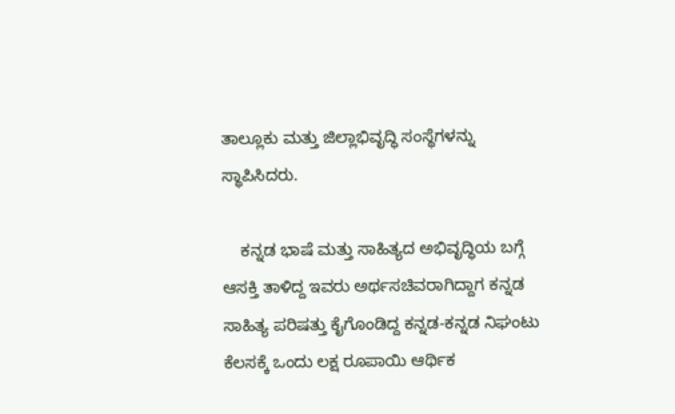ತಾಲ್ಲೂಕು ಮತ್ತು ಜಿಲ್ಲಾಭಿವೃದ್ಧಿ ಸಂಸ್ಥೆಗಳನ್ನು ಸ್ಥಾಪಿಸಿದರು.

    ಕನ್ನಡ ಭಾಷೆ ಮತ್ತು ಸಾಹಿತ್ಯದ ಅಭಿವೃದ್ಧಿಯ ಬಗ್ಗೆ ಆಸಕ್ತಿ ತಾಳಿದ್ದ ಇವರು ಅರ್ಥಸಚಿವರಾಗಿದ್ದಾಗ ಕನ್ನಡ ಸಾಹಿತ್ಯ ಪರಿಷತ್ತು ಕೈಗೊಂಡಿದ್ದ ಕನ್ನಡ-ಕನ್ನಡ ನಿಘಂಟು ಕೆಲಸಕ್ಕೆ ಒಂದು ಲಕ್ಷ ರೂಪಾಯಿ ಆರ್ಥಿಕ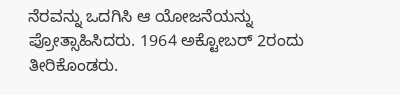ನೆರವನ್ನು ಒದಗಿಸಿ ಆ ಯೋಜನೆಯನ್ನು ಪ್ರೋತ್ಸಾಹಿಸಿದರು. 1964 ಅಕ್ಟೋಬರ್ 2ರಂದು ತೀರಿಕೊಂಡರು.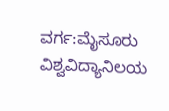ವರ್ಗ:ಮೈಸೂರು ವಿಶ್ವವಿದ್ಯಾನಿಲಯ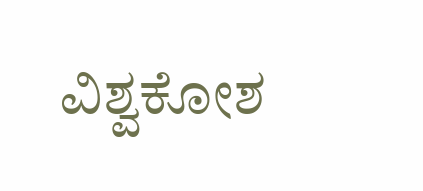ವಿಶ್ವಕೋಶ